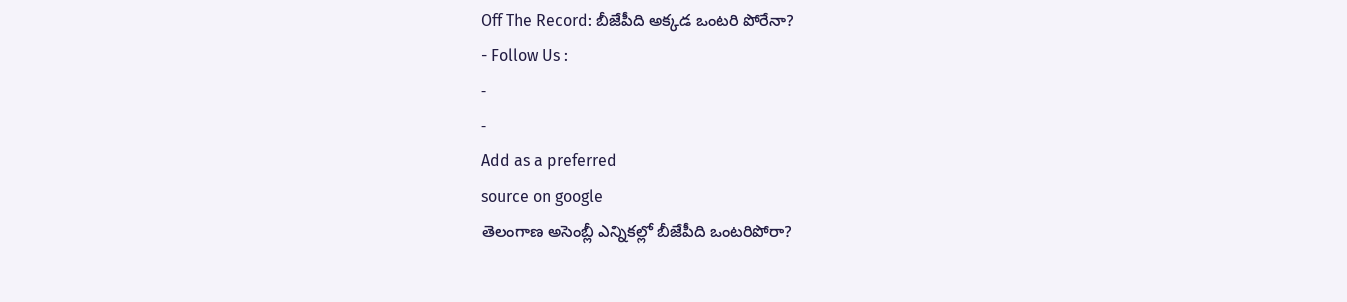Off The Record: బీజేపీది అక్కడ ఒంటరి పోరేనా?
- Follow Us :
-
-
Add as a preferred
source on google
తెలంగాణ అసెంబ్లీ ఎన్నికల్లో బీజేపీది ఒంటరిపోరా?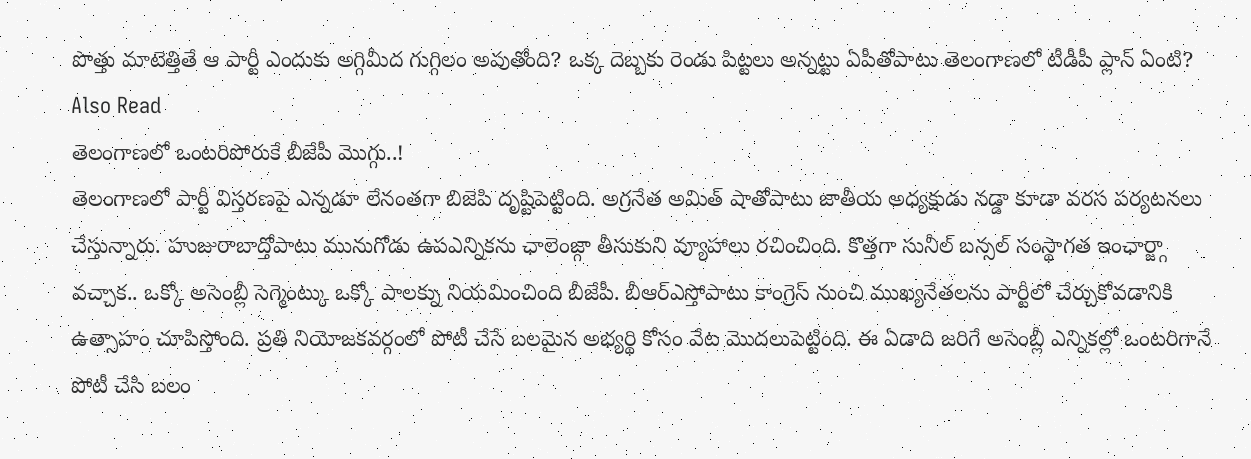పొత్తు మాటెత్తితే ఆ పార్టీ ఎందుకు అగ్గిమీద గుగ్గిలం అవుతోంది? ఒక్క దెబ్బకు రెండు పిట్టలు అన్నట్టు ఏపీతోపాటు తెలంగాణలో టీడీపీ ప్లాన్ ఏంటి?
Also Read
తెలంగాణలో ఒంటరిపోరుకే బీజేపీ మొగ్గు..!
తెలంగాణలో పార్టీ విస్తరణపై ఎన్నడూ లేనంతగా బిజెపి దృష్టిపెట్టింది. అగ్రనేత అమిత్ షాతోపాటు జాతీయ అధ్యక్షుడు నడ్డా కూడా వరస పర్యటనలు చేస్తున్నారు. హుజురాబాద్తోపాటు మునుగోడు ఉపఎన్నికను ఛాలెంజ్గా తీసుకుని వ్యూహాలు రచించింది. కొత్తగా సునీల్ బన్సల్ సంస్థాగత ఇంఛార్జ్గా వచ్చాక.. ఒక్కో అసెంబ్లీ సెగ్మెంట్కు ఒక్కో పాలక్ను నియమించింది బీజేపీ. బీఆర్ఎస్తోపాటు కాంగ్రెస్ నుంచి ముఖ్యనేతలను పార్టీలో చేర్చుకోవడానికి ఉత్సాహం చూపిస్తోంది. ప్రతి నియోజకవర్గంలో పోటీ చేసే బలమైన అభ్యర్థి కోసం వేట మొదలుపెట్టింది. ఈ ఏడాది జరిగే అసెంబ్లీ ఎన్నికల్లో ఒంటరిగానే పోటీ చేసి బలం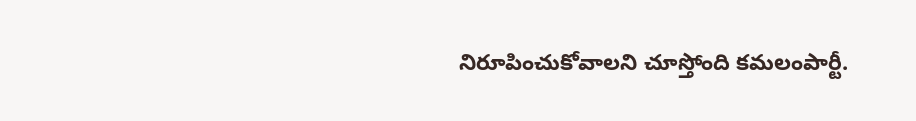నిరూపించుకోవాలని చూస్తోంది కమలంపార్టీ.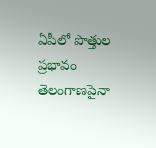ఏపీలో పొత్తుల ప్రభావం తెలంగాణపైనా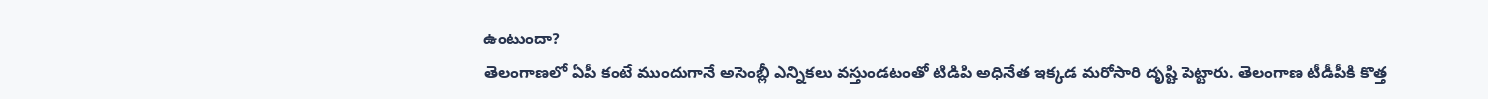ఉంటుందా?
తెలంగాణలో ఏపీ కంటే ముందుగానే అసెంబ్లీ ఎన్నికలు వస్తుండటంతో టిడిపి అధినేత ఇక్కడ మరోసారి దృష్టి పెట్టారు. తెలంగాణ టీడీపీకి కొత్త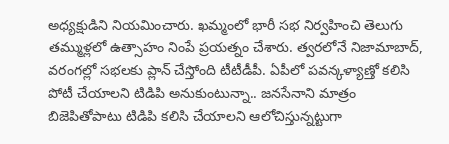అధ్యక్షుడిని నియమించారు. ఖమ్మంలో భారీ సభ నిర్వహించి తెలుగు తమ్ముళ్లలో ఉత్సాహం నింపే ప్రయత్నం చేశారు. త్వరలోనే నిజామాబాద్, వరంగల్లో సభలకు ప్లాన్ చేస్తోంది టీటీడీపీ. ఏపీలో పవన్కళ్యాణ్తో కలిసి పోటీ చేయాలని టిడిపి అనుకుంటున్నా.. జనసేనాని మాత్రం బిజెపితోపాటు టిడిపి కలిసి చేయాలని ఆలోచిస్తున్నట్టుగా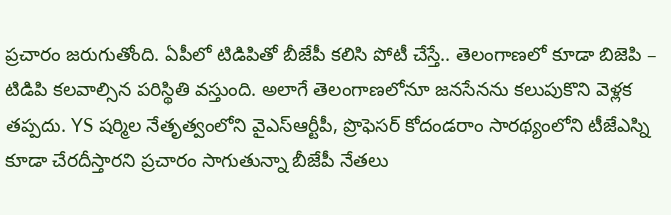ప్రచారం జరుగుతోంది. ఏపీలో టిడిపితో బీజేపీ కలిసి పోటీ చేస్తే.. తెలంగాణలో కూడా బిజెపి – టిడిపి కలవాల్సిన పరిస్థితి వస్తుంది. అలాగే తెలంగాణలోనూ జనసేనను కలుపుకొని వెళ్లక తప్పదు. YS షర్మిల నేతృత్వంలోని వైఎస్ఆర్టీపీ, ప్రొఫెసర్ కోదండరాం సారథ్యంలోని టీజేఎస్ని కూడా చేరదీస్తారని ప్రచారం సాగుతున్నా బీజేపీ నేతలు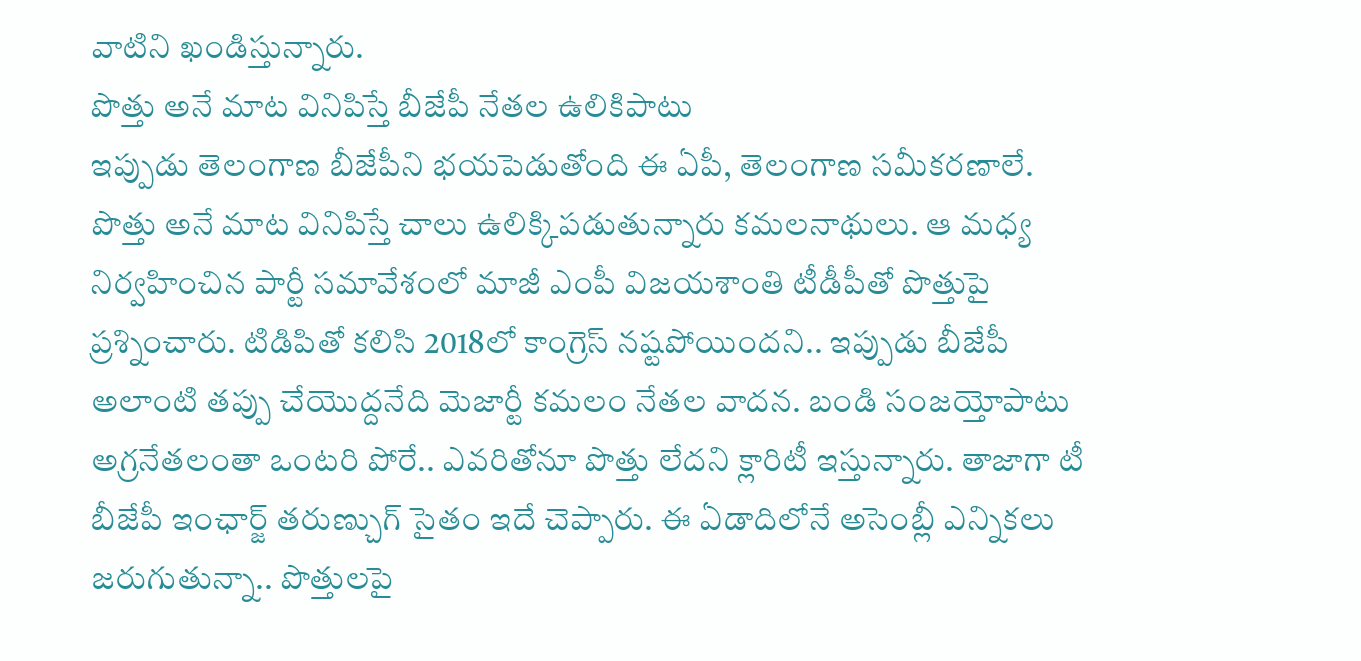వాటిని ఖండిస్తున్నారు.
పొత్తు అనే మాట వినిపిస్తే బీజేపీ నేతల ఉలికిపాటు
ఇప్పుడు తెలంగాణ బీజేపీని భయపెడుతోంది ఈ ఏపీ, తెలంగాణ సమీకరణాలే. పొత్తు అనే మాట వినిపిస్తే చాలు ఉలిక్కిపడుతున్నారు కమలనాథులు. ఆ మధ్య నిర్వహించిన పార్టీ సమావేశంలో మాజీ ఎంపీ విజయశాంతి టీడీపీతో పొత్తుపై ప్రశ్నించారు. టిడిపితో కలిసి 2018లో కాంగ్రెస్ నష్టపోయిందని.. ఇప్పుడు బీజేపీ అలాంటి తప్పు చేయొద్దనేది మెజార్టీ కమలం నేతల వాదన. బండి సంజయ్తోపాటు అగ్రనేతలంతా ఒంటరి పోరే.. ఎవరితోనూ పొత్తు లేదని క్లారిటీ ఇస్తున్నారు. తాజాగా టీ బీజేపీ ఇంఛార్జ్ తరుణ్చుగ్ సైతం ఇదే చెప్పారు. ఈ ఏడాదిలోనే అసెంబ్లీ ఎన్నికలు జరుగుతున్నా.. పొత్తులపై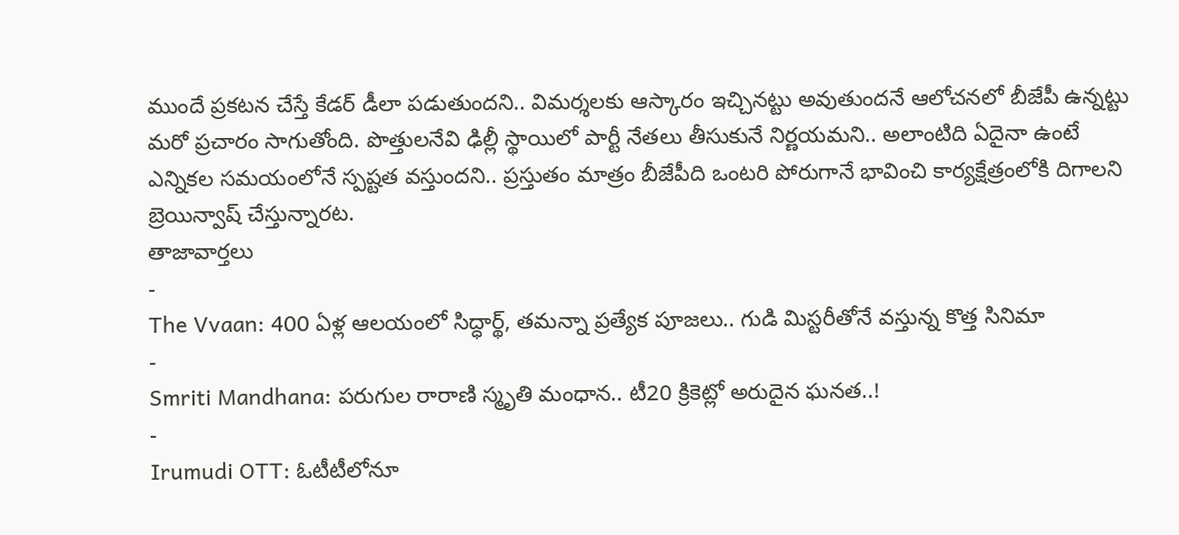ముందే ప్రకటన చేస్తే కేడర్ డీలా పడుతుందని.. విమర్శలకు ఆస్కారం ఇచ్చినట్టు అవుతుందనే ఆలోచనలో బీజేపీ ఉన్నట్టు మరో ప్రచారం సాగుతోంది. పొత్తులనేవి ఢిల్లీ స్థాయిలో పార్టీ నేతలు తీసుకునే నిర్ణయమని.. అలాంటిది ఏదైనా ఉంటే ఎన్నికల సమయంలోనే స్పష్టత వస్తుందని.. ప్రస్తుతం మాత్రం బీజేపీది ఒంటరి పోరుగానే భావించి కార్యక్షేత్రంలోకి దిగాలని బ్రెయిన్వాష్ చేస్తున్నారట.
తాజావార్తలు
-
The Vvaan: 400 ఏళ్ల ఆలయంలో సిద్ధార్థ్, తమన్నా ప్రత్యేక పూజలు.. గుడి మిస్టరీతోనే వస్తున్న కొత్త సినిమా
-
Smriti Mandhana: పరుగుల రారాణి స్మృతి మంధాన.. టీ20 క్రికెట్లో అరుదైన ఘనత..!
-
Irumudi OTT: ఓటీటీలోనూ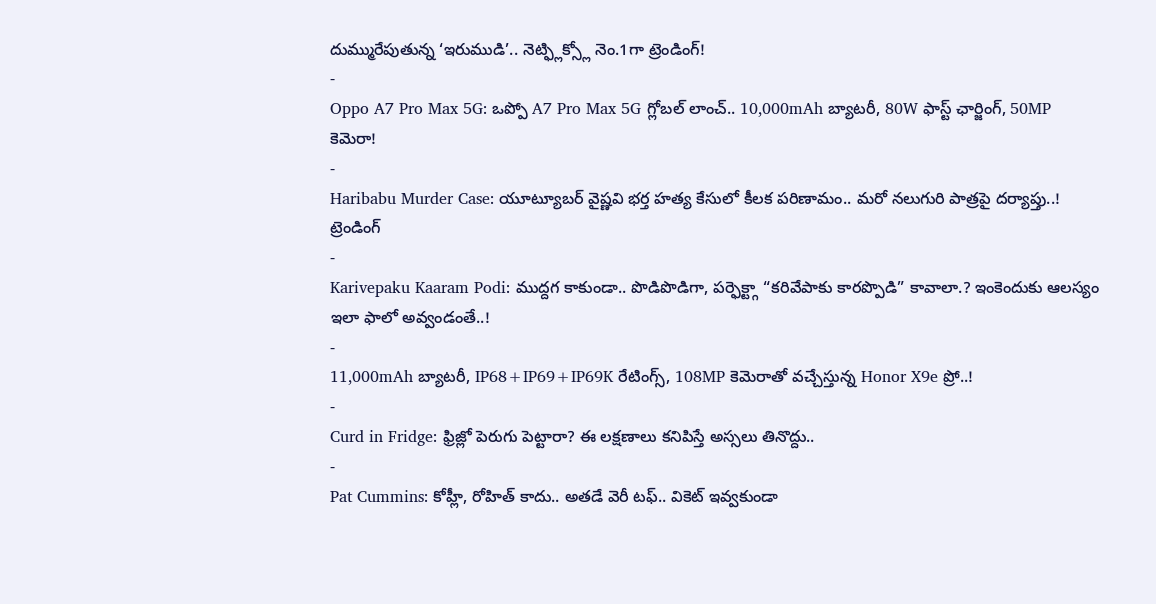దుమ్మురేపుతున్న ‘ఇరుముడి’.. నెట్ఫ్లిక్స్లో నెం.1గా ట్రెండింగ్!
-
Oppo A7 Pro Max 5G: ఒప్పో A7 Pro Max 5G గ్లోబల్ లాంచ్.. 10,000mAh బ్యాటరీ, 80W ఫాస్ట్ ఛార్జింగ్, 50MP కెమెరా!
-
Haribabu Murder Case: యూట్యూబర్ వైష్ణవి భర్త హత్య కేసులో కీలక పరిణామం.. మరో నలుగురి పాత్రపై దర్యాప్తు..!
ట్రెండింగ్
-
Karivepaku Kaaram Podi: ముద్దగ కాకుండా.. పొడిపొడిగా, పర్ఫెక్ట్గా “కరివేపాకు కారప్పొడి” కావాలా.? ఇంకెందుకు ఆలస్యం ఇలా ఫాలో అవ్వండంతే..!
-
11,000mAh బ్యాటరీ, IP68+IP69+IP69K రేటింగ్స్, 108MP కెమెరాతో వచ్చేస్తున్న Honor X9e ప్రో..!
-
Curd in Fridge: ఫ్రిజ్లో పెరుగు పెట్టారా? ఈ లక్షణాలు కనిపిస్తే అస్సలు తినొద్దు..
-
Pat Cummins: కోహ్లీ, రోహిత్ కాదు.. అతడే వెరీ టఫ్.. వికెట్ ఇవ్వకుండా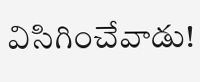విసిగించేవాడు!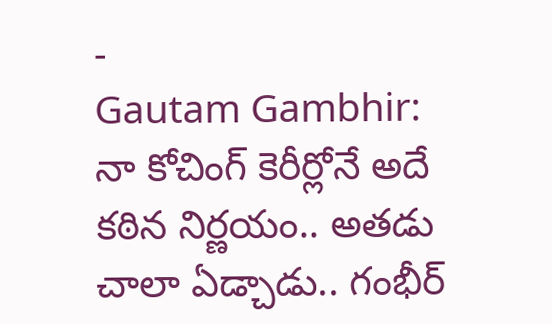-
Gautam Gambhir: నా కోచింగ్ కెరీర్లోనే అదే కఠిన నిర్ణయం.. అతడు చాలా ఏడ్చాడు.. గంభీర్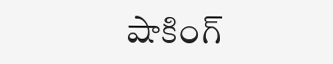షాకింగ్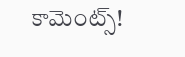కామెంట్స్!